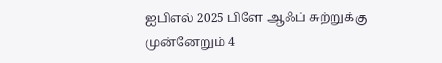ஐபிஎல் 2025 பிளே ஆஃப் சுற்றுக்கு முன்னேறும் 4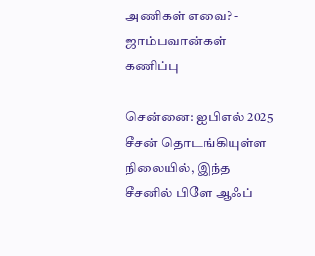அணிகள் எவை? - ஜாம்பவான்கள் கணிப்பு

சென்னை: ஐபிஎல் 2025 சீசன் தொடங்கியுள்ள நிலையில், இந்த சீசனில் பிளே ஆஃப்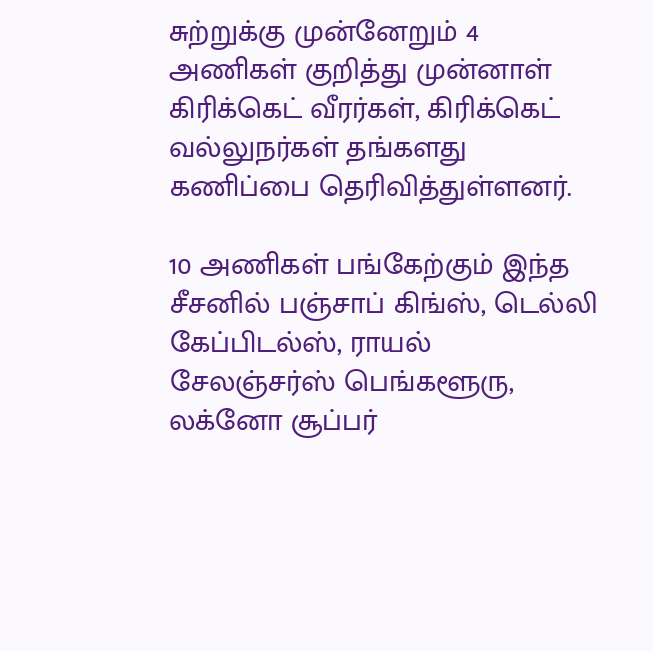சுற்றுக்கு முன்னேறும் 4 அணிகள் குறித்து முன்னாள் கிரிக்கெட் வீரர்கள், கிரிக்கெட் வல்லுநர்கள் தங்களது கணிப்பை தெரிவித்துள்ளனர்.

10 அணிகள் பங்கேற்கும் இந்த சீசனில் பஞ்சாப் கிங்ஸ், டெல்லி கேப்பிடல்ஸ், ராயல் சேலஞ்சர்ஸ் பெங்களூரு, லக்னோ சூப்பர்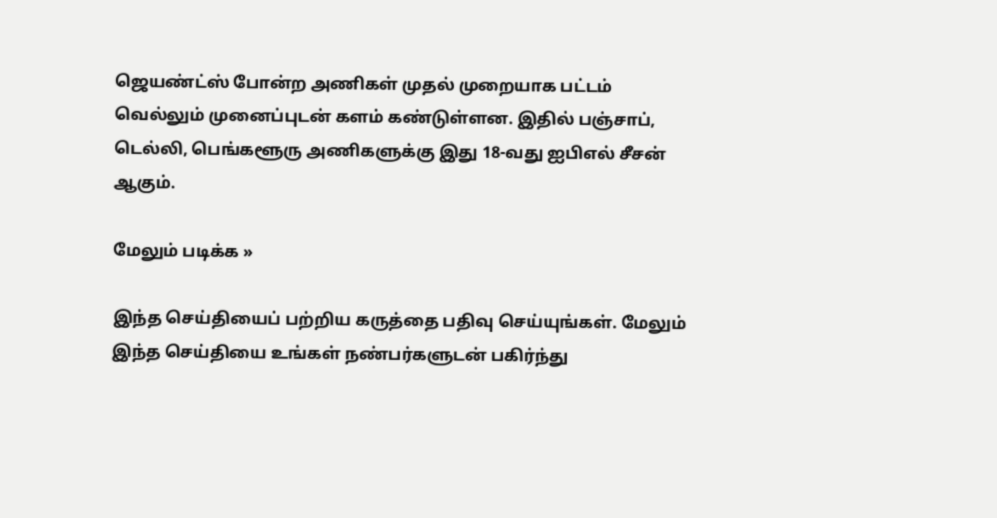ஜெயண்ட்ஸ் போன்ற அணிகள் முதல் முறையாக பட்டம் வெல்லும் முனைப்புடன் களம் கண்டுள்ளன. இதில் பஞ்சாப், டெல்லி, பெங்களூரு அணிகளுக்கு இது 18-வது ஐபிஎல் சீசன் ஆகும்.

மேலும் படிக்க »

இந்த செய்தியைப் பற்றிய கருத்தை பதிவு செய்யுங்கள். மேலும் இந்த செய்தியை உங்கள் நண்பர்களுடன் பகிர்ந்து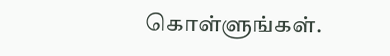கொள்ளுங்கள்.